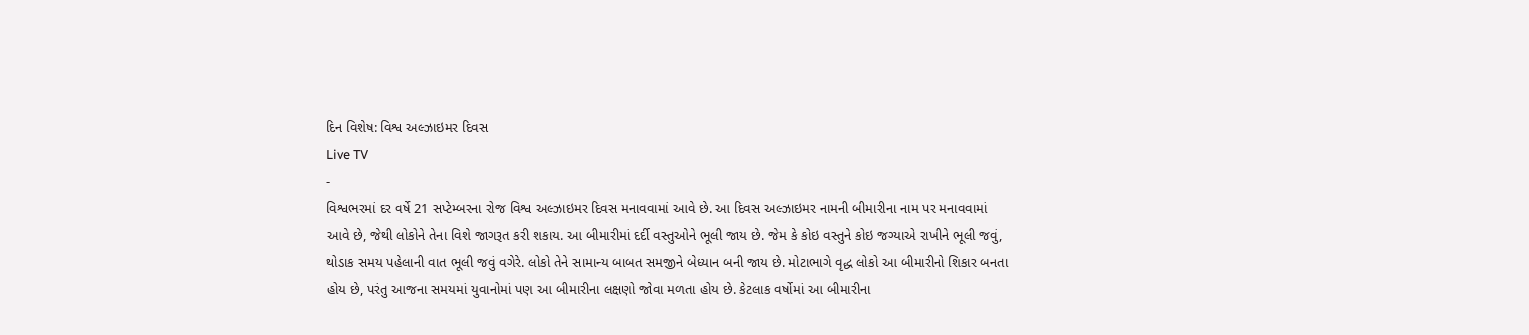દિન વિશેષ: વિશ્વ અલ્ઝાઇમર દિવસ
Live TV
-
વિશ્વભરમાં દર વર્ષે 21 સપ્ટેમ્બરના રોજ વિશ્વ અલ્ઝાઇમર દિવસ મનાવવામાં આવે છે. આ દિવસ અલ્ઝાઇમર નામની બીમારીના નામ પર મનાવવામાં આવે છે, જેથી લોકોને તેના વિશે જાગરૂત કરી શકાય. આ બીમારીમાં દર્દી વસ્તુઓને ભૂલી જાય છે. જેમ કે કોઇ વસ્તુને કોઇ જગ્યાએ રાખીને ભૂલી જવું, થોડાક સમય પહેલાની વાત ભૂલી જવું વગેરે. લોકો તેને સામાન્ય બાબત સમજીને બેધ્યાન બની જાય છે. મોટાભાગે વૃદ્ધ લોકો આ બીમારીનો શિકાર બનતા હોય છે, પરંતુ આજના સમયમાં યુવાનોમાં પણ આ બીમારીના લક્ષણો જોવા મળતા હોય છે. કેટલાક વર્ષોમાં આ બીમારીના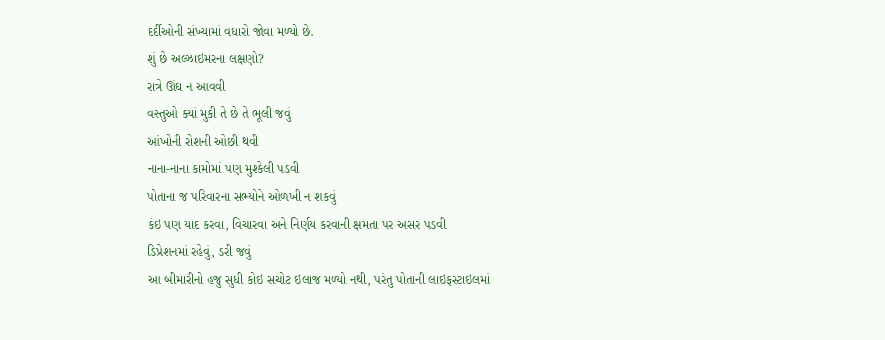દર્દીઓની સંખ્યામાં વધારો જોવા મળ્યો છે.
શું છે અલ્ઝાઇમરના લક્ષણો?
રાત્રે ઊંઘ ન આવવી
વસ્તુઓ ક્યાં મુકી તે છે તે ભૂલી જવું
આંખોની રોશની ઓછી થવી
નાના-નાના કામોમાં પણ મુશ્કેલી પડવી
પોતાના જ પરિવારના સભ્યોને ઓળખી ન શકવું
કંઇ પણ યાદ કરવા, વિચારવા અને નિર્ણય કરવાની ક્ષમતા પર અસર પડવી
ડિપ્રેશનમાં રહેવું, ડરી જવું
આ બીમારીનો હજુ સુધી કોઇ સચોટ ઇલાજ મળ્યો નથી, પરંતુ પોતાની લાઇફસ્ટાઇલમાં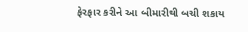ફેરફાર કરીને આ બીમારીથી બચી શકાય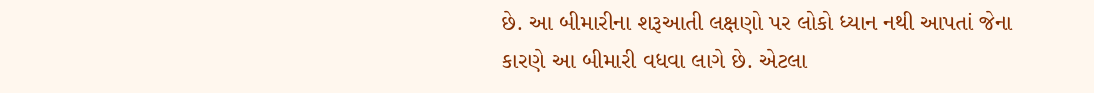છે. આ બીમારીના શરૂઆતી લક્ષણો પર લોકો ધ્યાન નથી આપતાં જેના કારણે આ બીમારી વધવા લાગે છે. એટલા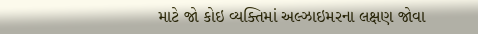માટે જો કોઇ વ્યક્તિમાં અલ્ઝાઇમરના લક્ષણ જોવા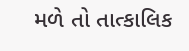મળે તો તાત્કાલિક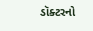ડૉક્ટરનો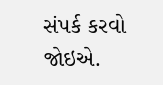સંપર્ક કરવો જોઇએ.